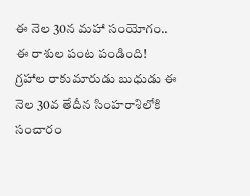ఈ నెల 30న మహా సంయోగం.. ఈ రాశుల పంట పండింది!
గ్రహాల రాకుమారుడు బుధుడు ఈ నెల 30వ తేదీన సింహరాశిలోకి సంచారం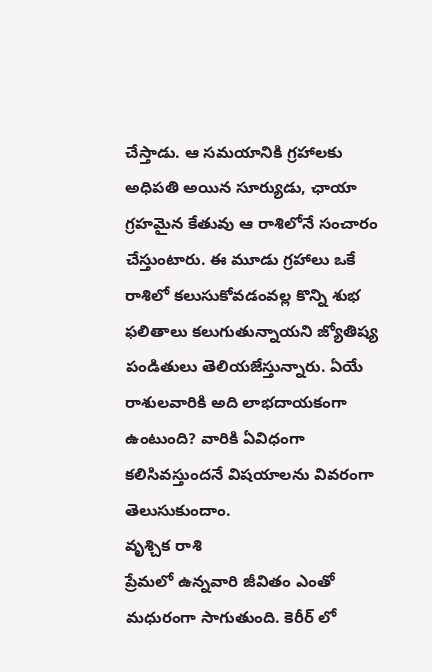చేస్తాడు. ఆ సమయానికి గ్రహాలకు అధిపతి అయిన సూర్యుడు, ఛాయా గ్రహమైన కేతువు ఆ రాశిలోనే సంచారం చేస్తుంటారు. ఈ మూడు గ్రహాలు ఒకే రాశిలో కలుసుకోవడంవల్ల కొన్ని శుభ ఫలితాలు కలుగుతున్నాయని జ్యోతిష్య పండితులు తెలియజేస్తున్నారు. ఏయే రాశులవారికి అది లాభదాయకంగా ఉంటుంది? వారికి ఏవిధంగా కలిసివస్తుందనే విషయాలను వివరంగా తెలుసుకుందాం.
వృశ్చిక రాశి
ప్రేమలో ఉన్నవారి జీవితం ఎంతో మధురంగా సాగుతుంది. కెరీర్ లో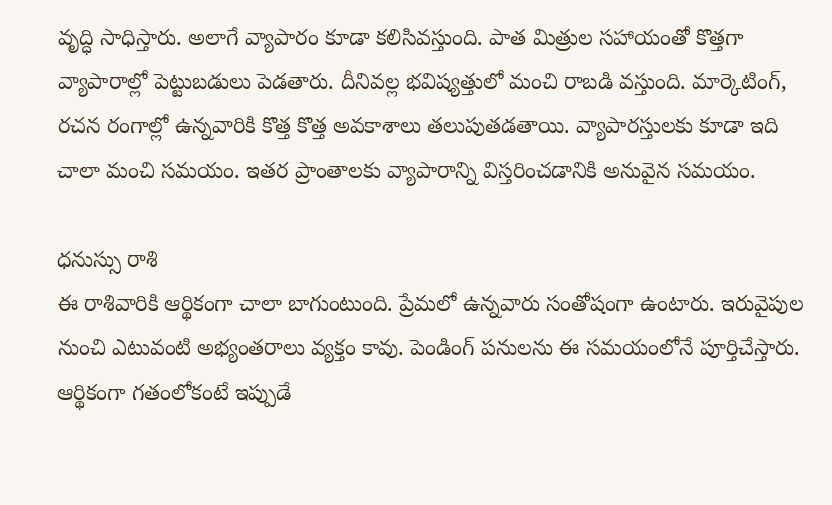వృద్ధి సాధిస్తారు. అలాగే వ్యాపారం కూడా కలిసివస్తుంది. పాత మిత్రుల సహాయంతో కొత్తగా వ్యాపారాల్లో పెట్టుబడులు పెడతారు. దీనివల్ల భవిష్యత్తులో మంచి రాబడి వస్తుంది. మార్కెటింగ్, రచన రంగాల్లో ఉన్నవారికి కొత్త కొత్త అవకాశాలు తలుపుతడతాయి. వ్యాపారస్తులకు కూడా ఇది చాలా మంచి సమయం. ఇతర ప్రాంతాలకు వ్యాపారాన్ని విస్తరించడానికి అనువైన సమయం.

ధనుస్సు రాశి
ఈ రాశివారికి ఆర్థికంగా చాలా బాగుంటుంది. ప్రేమలో ఉన్నవారు సంతోషంగా ఉంటారు. ఇరువైపుల నుంచి ఎటువంటి అభ్యంతరాలు వ్యక్తం కావు. పెండింగ్ పనులను ఈ సమయంలోనే పూర్తిచేస్తారు. ఆర్థికంగా గతంలోకంటే ఇప్పుడే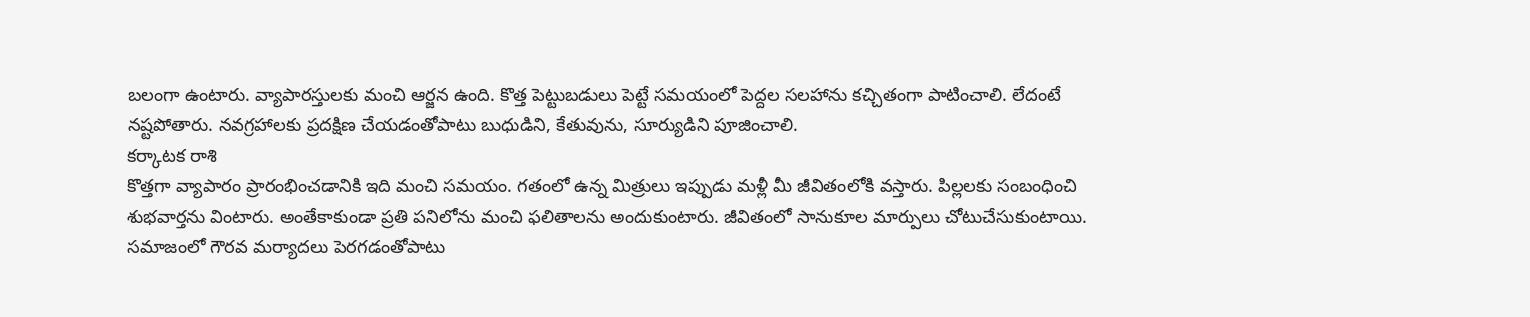బలంగా ఉంటారు. వ్యాపారస్తులకు మంచి ఆర్జన ఉంది. కొత్త పెట్టుబడులు పెట్టే సమయంలో పెద్దల సలహాను కచ్చితంగా పాటించాలి. లేదంటే నష్టపోతారు. నవగ్రహాలకు ప్రదక్షిణ చేయడంతోపాటు బుధుడిని, కేతువును, సూర్యుడిని పూజించాలి.
కర్కాటక రాశి
కొత్తగా వ్యాపారం ప్రారంభించడానికి ఇది మంచి సమయం. గతంలో ఉన్న మిత్రులు ఇప్పుడు మళ్లీ మీ జీవితంలోకి వస్తారు. పిల్లలకు సంబంధించి శుభవార్తను వింటారు. అంతేకాకుండా ప్రతి పనిలోను మంచి ఫలితాలను అందుకుంటారు. జీవితంలో సానుకూల మార్పులు చోటుచేసుకుంటాయి. సమాజంలో గౌరవ మర్యాదలు పెరగడంతోపాటు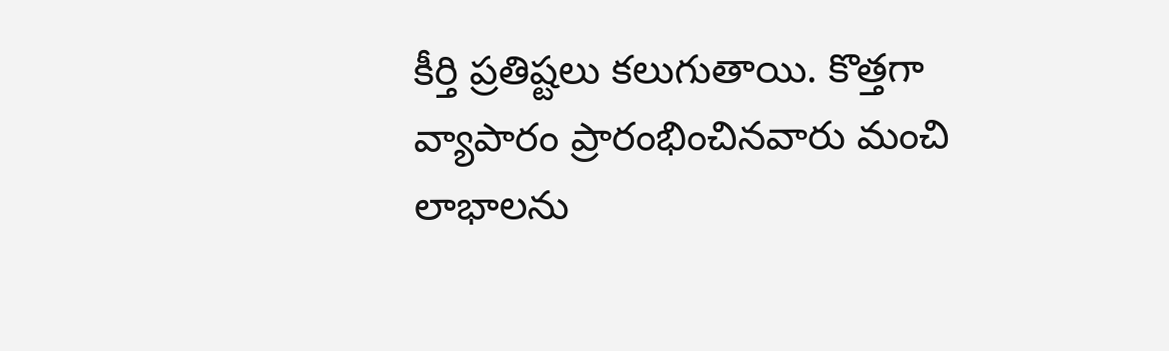కీర్తి ప్రతిష్టలు కలుగుతాయి. కొత్తగా వ్యాపారం ప్రారంభించినవారు మంచి లాభాలను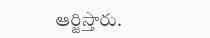ఆర్జిస్తారు.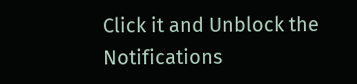Click it and Unblock the Notifications